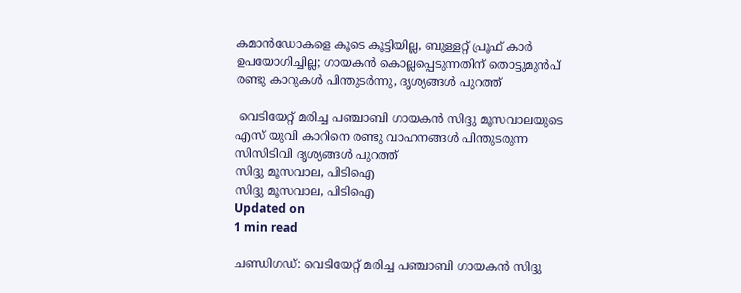കമാന്‍ഡോകളെ കൂടെ കൂട്ടിയില്ല, ബുള്ളറ്റ് പ്രൂഫ് കാര്‍ ഉപയോഗിച്ചില്ല; ഗായകന്‍ കൊല്ലപ്പെടുന്നതിന് തൊട്ടുമുന്‍പ് രണ്ടു കാറുകള്‍ പിന്തുടര്‍ന്നു, ദൃശ്യങ്ങള്‍ പുറത്ത്

 വെടിയേറ്റ് മരിച്ച പഞ്ചാബി ഗായകന്‍ സിദ്ദു മൂസവാലയുടെ എസ് യുവി കാറിനെ രണ്ടു വാഹനങ്ങള്‍ പിന്തുടരുന്ന സിസിടിവി ദൃശ്യങ്ങള്‍ പുറത്ത്
സിദ്ദു മൂസവാല, പിടിഐ
സിദ്ദു മൂസവാല, പിടിഐ
Updated on
1 min read

ചണ്ഡിഗഡ്: വെടിയേറ്റ് മരിച്ച പഞ്ചാബി ഗായകന്‍ സിദ്ദു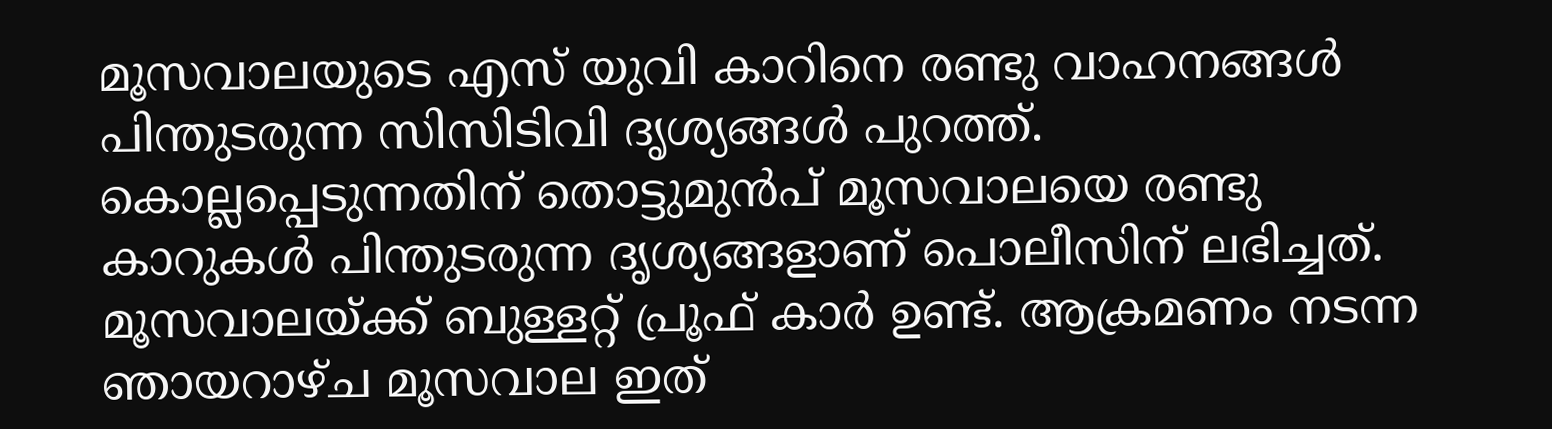മൂസവാലയുടെ എസ് യുവി കാറിനെ രണ്ടു വാഹനങ്ങള്‍ പിന്തുടരുന്ന സിസിടിവി ദൃശ്യങ്ങള്‍ പുറത്ത്. കൊല്ലപ്പെടുന്നതിന് തൊട്ടുമുന്‍പ് മൂസവാലയെ രണ്ടു കാറുകള്‍ പിന്തുടരുന്ന ദൃശ്യങ്ങളാണ് പൊലീസിന് ലഭിച്ചത്. മൂസവാലയ്ക്ക് ബുള്ളറ്റ് പ്രൂഫ് കാര്‍ ഉണ്ട്. ആക്രമണം നടന്ന ഞായറാഴ്ച മൂസവാല ഇത്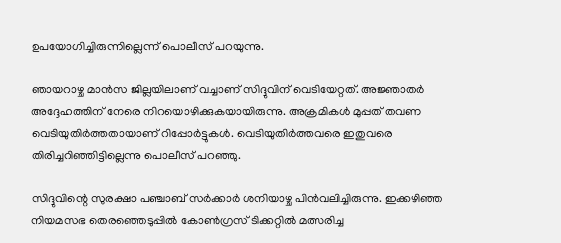ഉപയോഗിച്ചിരുന്നില്ലെന്ന് പൊലീസ് പറയുന്നു.

ഞായറാഴ്ച മാന്‍സ ജില്ലയിലാണ് വച്ചാണ് സിദ്ദുവിന് വെടിയേറ്റത്. അജ്ഞാതര്‍ അദ്ദേഹത്തിന് നേരെ നിറയൊഴിക്കുകയായിരുന്നു. അക്രമികള്‍ മുപ്പത് തവണ വെടിയുതിര്‍ത്തതായാണ് റിപ്പോര്‍ട്ടുകള്‍. വെടിയുതിര്‍ത്തവരെ ഇതുവരെ തിരിച്ചറിഞ്ഞിട്ടില്ലെന്നു പൊലീസ് പറഞ്ഞു.

സിദ്ദുവിന്റെ സുരക്ഷാ പഞ്ചാബ് സര്‍ക്കാര്‍ ശനിയാഴ്ച പിന്‍വലിച്ചിരുന്നു. ഇക്കഴിഞ്ഞ നിയമസഭ തെരഞ്ഞെടുപ്പില്‍ കോണ്‍ഗ്രസ് ടിക്കറ്റില്‍ മത്സരിച്ച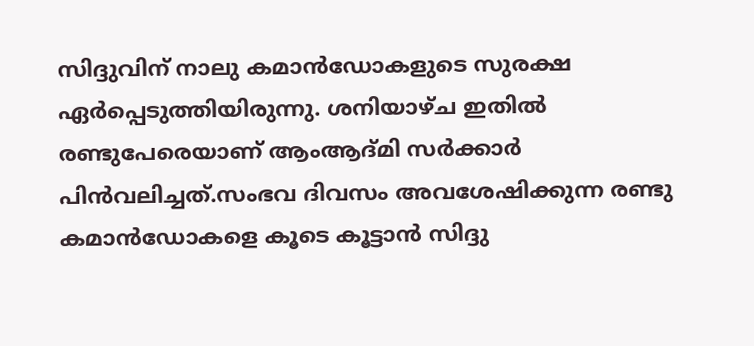സിദ്ദുവിന് നാലു കമാന്‍ഡോകളുടെ സുരക്ഷ ഏര്‍പ്പെടുത്തിയിരുന്നു. ശനിയാഴ്ച ഇതില്‍ രണ്ടുപേരെയാണ് ആംആദ്മി സര്‍ക്കാര്‍ പിന്‍വലിച്ചത്.സംഭവ ദിവസം അവശേഷിക്കുന്ന രണ്ടു കമാന്‍ഡോകളെ കൂടെ കൂട്ടാന്‍ സിദ്ദു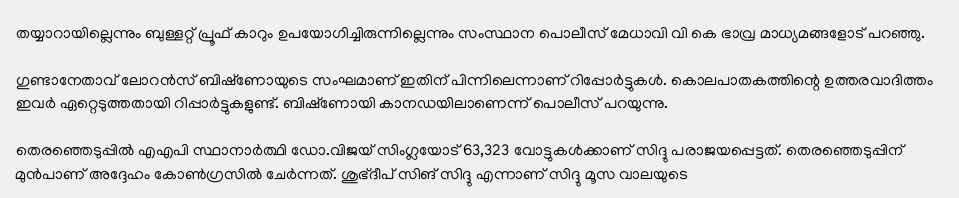തയ്യാറായില്ലെന്നും ബുള്ളറ്റ് പ്രൂഫ് കാറും ഉപയോഗിച്ചിരുന്നില്ലെന്നും സംസ്ഥാന പൊലീസ് മേധാവി വി കെ ഭാവ്ര മാധ്യമങ്ങളോട് പറഞ്ഞു.

ഗുണ്ടാനേതാവ് ലോറന്‍സ് ബിഷ്‌ണോയുടെ സംഘമാണ് ഇതിന് പിന്നിലെന്നാണ് റിപ്പോര്‍ട്ടുകള്‍. കൊലപാതകത്തിന്റെ ഉത്തരവാദിത്തം ഇവര്‍ ഏറ്റെടുത്തതായി റിപ്പാര്‍ട്ടുകളുണ്ട്. ബിഷ്‌ണോയി കാനഡയിലാണെന്ന് പൊലീസ് പറയുന്നു.

തെരഞ്ഞെടുപ്പില്‍ എഎപി സ്ഥാനാര്‍ത്ഥി ഡോ.വിജയ് സിംഗ്ലയോട് 63,323 വോട്ടുകള്‍ക്കാണ് സിദ്ദു പരാജയപ്പെട്ടത്. തെരഞ്ഞെടുപ്പിന് മുന്‍പാണ് അദ്ദേഹം കോണ്‍ഗ്രസില്‍ ചേര്‍ന്നത്. ശുഭ്ദീപ് സിങ് സിദ്ദു എന്നാണ് സിദ്ദു മൂസ വാലയുടെ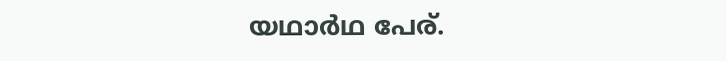യഥാര്‍ഥ പേര്.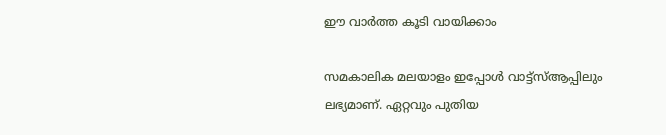ഈ വാര്‍ത്ത കൂടി വായിക്കാം

സമകാലിക മലയാളം ഇപ്പോള്‍ വാട്ട്‌സ്ആപ്പിലും ലഭ്യമാണ്. ഏറ്റവും പുതിയ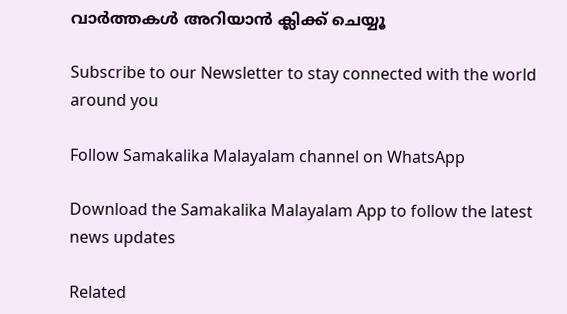വാര്‍ത്തകള്‍ അറിയാന്‍ ക്ലിക്ക് ചെയ്യൂ

Subscribe to our Newsletter to stay connected with the world around you

Follow Samakalika Malayalam channel on WhatsApp

Download the Samakalika Malayalam App to follow the latest news updates

Related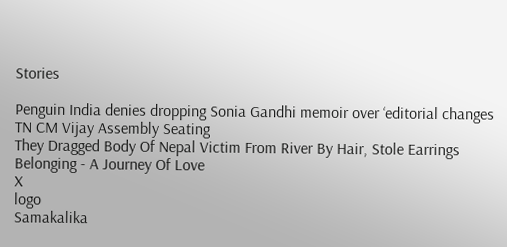Stories

Penguin India denies dropping Sonia Gandhi memoir over ‘editorial changes
TN CM Vijay Assembly Seating
They Dragged Body Of Nepal Victim From River By Hair, Stole Earrings
Belonging - A Journey Of Love
X
logo
Samakalika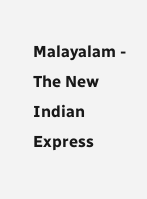Malayalam - The New Indian Express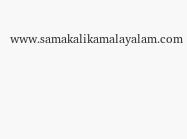www.samakalikamalayalam.com